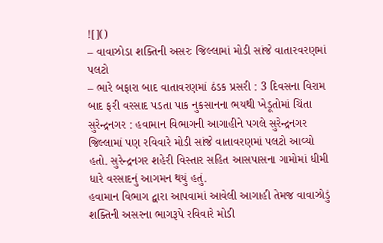![]()
– વાવાઝોડા શક્તિની અસરઃ જિલ્લામાં મોડી સાંજે વાતારવરણમાં પલટો
– ભારે બફારા બાદ વાતાવરણમાં ઠંડક પ્રસરી : 3 દિવસના વિરામ બાદ ફરી વરસાદ પડતા પાક નુકસાનના ભયથી ખેડૂતોમાં ચિંતા
સુરેન્દ્રનગર : હવામાન વિભાગની આગાહીને પગલે સુરેન્દ્રનગર જિલ્લામાં પણ રવિવારે મોડી સાંજે વાતાવરણમાં પલટો આવ્યો હતો. સુરેન્દ્રનગર શહેરી વિસ્તાર સહિત આસપાસના ગામોમાં ધીમી ધારે વરસાદનું આગમન થયું હતું.
હવામાન વિભાગ દ્વારા આપવામાં આવેલી આગાહી તેમજ વાવાઝોડું શક્તિની અસરના ભાગરૂપે રવિવારે મોડી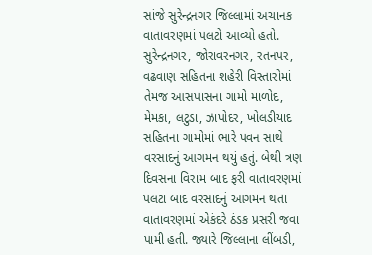સાંજે સુરેન્દ્રનગર જિલ્લામાં અચાનક વાતાવરણમાં પલટો આવ્યો હતો. સુરેન્દ્રનગર, જોરાવરનગર, રતનપર, વઢવાણ સહિતના શહેરી વિસ્તારોમાં તેમજ આસપાસના ગામો માળોદ, મેમકા, લટુડા, ઝાપોદર, ખોલડીયાદ સહિતના ગામોમાં ભારે પવન સાથે વરસાદનું આગમન થયું હતું. બેથી ત્રણ દિવસના વિરામ બાદ ફરી વાતાવરણમાં પલટા બાદ વરસાદનું આગમન થતા વાતાવરણમાં એકંદરે ઠંડક પ્રસરી જવા પામી હતી. જ્યારે જિલ્લાના લીંબડી,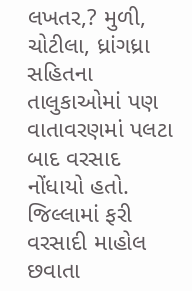લખતર,? મુળી, ચોટીલા, ધ્રાંગધ્રા સહિતના તાલુકાઓમાં પણ વાતાવરણમાં પલટા બાદ વરસાદ નોંધાયો હતો. જિલ્લામાં ફરી વરસાદી માહોલ છવાતા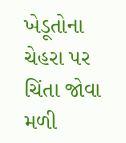ખેડૂતોના ચેહરા પર ચિંતા જોવા મળી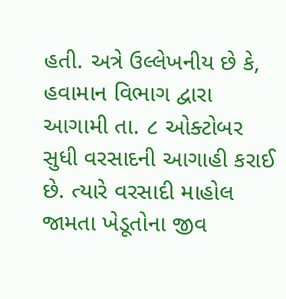હતી. અત્રે ઉલ્લેખનીય છે કે, હવામાન વિભાગ દ્વારા આગામી તા. ૮ ઓક્ટોબર સુધી વરસાદની આગાહી કરાઈ છે. ત્યારે વરસાદી માહોલ જામતા ખેડૂતોના જીવ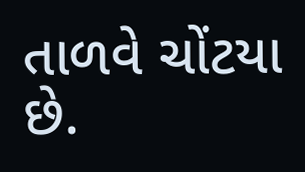તાળવે ચોંટયા છે.